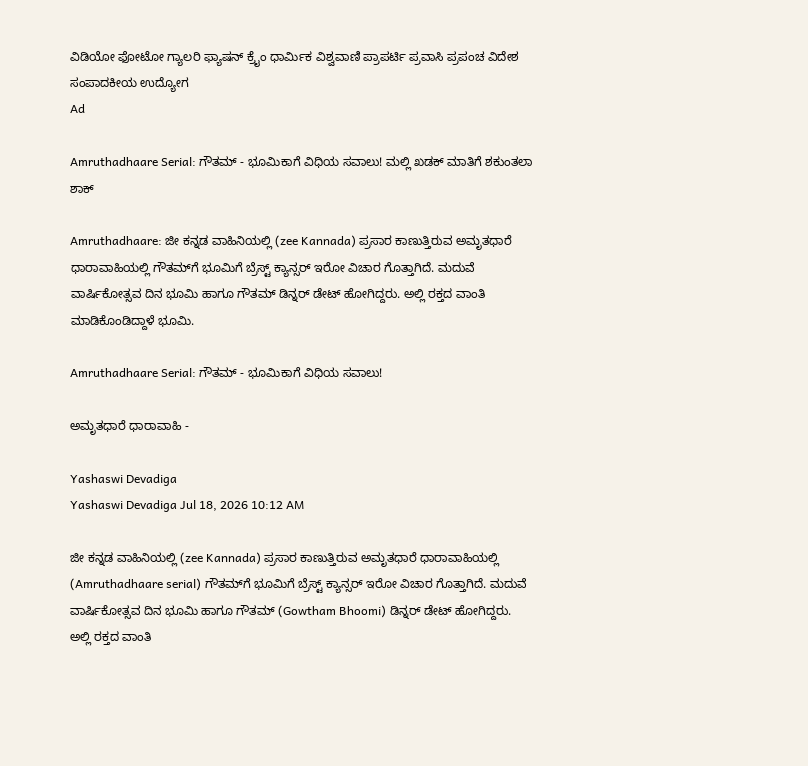ವಿಡಿಯೋ ಫೋಟೋ ಗ್ಯಾಲರಿ ಫ್ಯಾಷನ್ ಕ್ರೈಂ ಧಾರ್ಮಿಕ ವಿಶ್ವವಾಣಿ ಪ್ರಾಪರ್ಟಿ ಪ್ರವಾಸಿ ಪ್ರಪಂಚ ವಿದೇಶ ಸಂಪಾದಕೀಯ ಉದ್ಯೋಗ
Ad

Amruthadhaare Serial: ಗೌತಮ್ - ಭೂಮಿಕಾಗೆ ವಿಧಿಯ ಸವಾಲು! ಮಲ್ಲಿ ಖಡಕ್ ಮಾತಿಗೆ ಶಕುಂತಲಾ ಶಾಕ್‌

Amruthadhaare: ಜೀ ಕನ್ನಡ ವಾಹಿನಿಯಲ್ಲಿ (zee Kannada) ಪ್ರಸಾರ ಕಾಣುತ್ತಿರುವ ಅಮೃತಧಾರೆ ಧಾರಾವಾಹಿಯಲ್ಲಿ ಗೌತಮ್‌ಗೆ ಭೂಮಿಗೆ ಬ್ರೆಸ್ಟ್‌ ಕ್ಯಾನ್ಸರ್‌ ಇರೋ ವಿಚಾರ ಗೊತ್ತಾಗಿದೆ. ಮದುವೆ ವಾರ್ಷಿಕೋತ್ಸವ ದಿನ ಭೂಮಿ ಹಾಗೂ ಗೌತಮ್‌ ಡಿನ್ನರ್‌ ಡೇಟ್‌ ಹೋಗಿದ್ದರು. ಅಲ್ಲಿ ರಕ್ತದ ವಾಂತಿ ಮಾಡಿಕೊಂಡಿದ್ದಾಳೆ ಭೂಮಿ.

Amruthadhaare Serial: ಗೌತಮ್ - ಭೂಮಿಕಾಗೆ ವಿಧಿಯ ಸವಾಲು!

ಅಮೃತಧಾರೆ ಧಾರಾವಾಹಿ -

Yashaswi Devadiga
Yashaswi Devadiga Jul 18, 2026 10:12 AM

ಜೀ ಕನ್ನಡ ವಾಹಿನಿಯಲ್ಲಿ (zee Kannada) ಪ್ರಸಾರ ಕಾಣುತ್ತಿರುವ ಅಮೃತಧಾರೆ ಧಾರಾವಾಹಿಯಲ್ಲಿ (Amruthadhaare serial) ಗೌತಮ್‌ಗೆ ಭೂಮಿಗೆ ಬ್ರೆಸ್ಟ್‌ ಕ್ಯಾನ್ಸರ್‌ ಇರೋ ವಿಚಾರ ಗೊತ್ತಾಗಿದೆ. ಮದುವೆ ವಾರ್ಷಿಕೋತ್ಸವ ದಿನ ಭೂಮಿ ಹಾಗೂ ಗೌತಮ್‌ (Gowtham Bhoomi) ಡಿನ್ನರ್‌ ಡೇಟ್‌ ಹೋಗಿದ್ದರು. ಅಲ್ಲಿ ರಕ್ತದ ವಾಂತಿ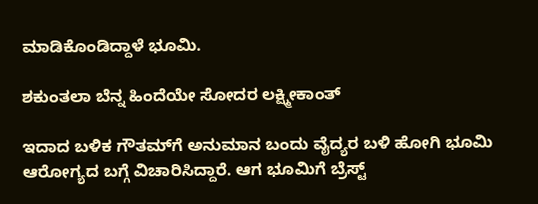ಮಾಡಿಕೊಂಡಿದ್ದಾಳೆ ಭೂಮಿ.

ಶಕುಂತಲಾ ಬೆನ್ನ ಹಿಂದೆಯೇ ಸೋದರ ಲಕ್ಷ್ಮೀಕಾಂತ್

ಇದಾದ ಬಳಿಕ ಗೌತಮ್‌ಗೆ ಅನುಮಾನ ಬಂದು ವೈದ್ಯರ ಬಳಿ ಹೋಗಿ ಭೂಮಿ ಆರೋಗ್ಯದ ಬಗ್ಗೆ ವಿಚಾರಿಸಿದ್ದಾರೆ. ಆಗ ಭೂಮಿಗೆ ಬ್ರೆಸ್ಟ್‌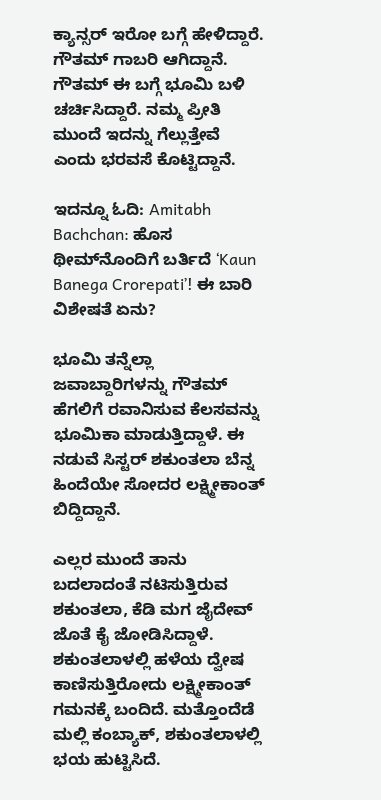ಕ್ಯಾನ್ಸರ್‌ ಇರೋ ಬಗ್ಗೆ ಹೇಳಿದ್ದಾರೆ. ಗೌತಮ್‌ ಗಾಬರಿ ಆಗಿದ್ದಾನೆ. ಗೌತಮ್‌ ಈ ಬಗ್ಗೆ ಭೂಮಿ ಬಳಿ ಚರ್ಚಿಸಿದ್ದಾರೆ. ನಮ್ಮ ಪ್ರೀತಿ ಮುಂದೆ ಇದನ್ನು ಗೆಲ್ಲುತ್ತೇವೆ ಎಂದು ಭರವಸೆ ಕೊಟ್ಟಿದ್ದಾನೆ.

ಇದನ್ನೂ ಓದಿ: Amitabh Bachchan: ಹೊಸ ಥೀಮ್‌ನೊಂದಿಗೆ ಬರ್ತಿದೆ ʻKaun Banega Crorepatiʼ! ಈ ಬಾರಿ ವಿಶೇಷತೆ ಏನು?

ಭೂಮಿ ತನ್ನೆಲ್ಲಾ ಜವಾಬ್ದಾರಿಗಳನ್ನು ಗೌತಮ್ ಹೆಗಲಿಗೆ ರವಾನಿಸುವ ಕೆಲಸವನ್ನು ಭೂಮಿಕಾ ಮಾಡುತ್ತಿದ್ದಾಳೆ. ಈ ನಡುವೆ ಸಿಸ್ಟರ್ ಶಕುಂತಲಾ ಬೆನ್ನ ಹಿಂದೆಯೇ ಸೋದರ ಲಕ್ಷ್ಮೀಕಾಂತ್ ಬಿದ್ದಿದ್ದಾನೆ.

ಎಲ್ಲರ ಮುಂದೆ ತಾನು ಬದಲಾದಂತೆ ನಟಿಸುತ್ತಿರುವ ಶಕುಂತಲಾ, ಕೆಡಿ ಮಗ ಜೈದೇವ್ ಜೊತೆ ಕೈ ಜೋಡಿಸಿದ್ದಾಳೆ. ಶಕುಂತಲಾಳಲ್ಲಿ ಹಳೆಯ ದ್ವೇಷ ಕಾಣಿಸುತ್ತಿರೋದು ಲಕ್ಷ್ಮೀಕಾಂತ್ ಗಮನಕ್ಕೆ ಬಂದಿದೆ. ಮತ್ತೊಂದೆಡೆ ಮಲ್ಲಿ ಕಂಬ್ಯಾಕ್, ಶಕುಂತಲಾಳಲ್ಲಿ ಭಯ ಹುಟ್ಟಿಸಿದೆ.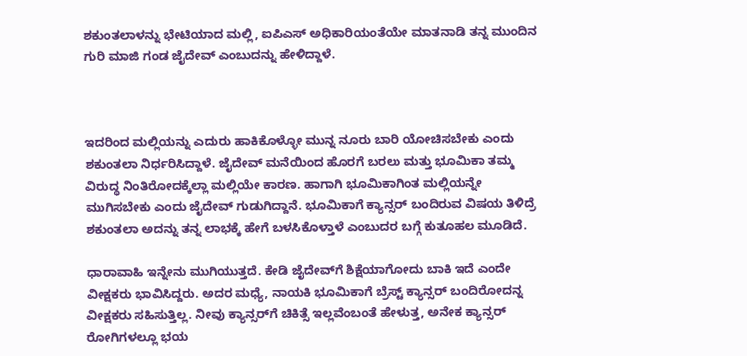ಶಕುಂತಲಾಳನ್ನು ಭೇಟಿಯಾದ ಮಲ್ಲಿ, ಐಪಿಎಸ್ ಅಧಿಕಾರಿಯಂತೆಯೇ ಮಾತನಾಡಿ ತನ್ನ ಮುಂದಿನ ಗುರಿ ಮಾಜಿ ಗಂಡ ಜೈದೇವ್ ಎಂಬುದನ್ನು ಹೇಳಿದ್ದಾಳೆ.



ಇದರಿಂದ ಮಲ್ಲಿಯನ್ನು ಎದುರು ಹಾಕಿಕೊಳ್ಳೋ ಮುನ್ನ ನೂರು ಬಾರಿ ಯೋಚಿಸಬೇಕು ಎಂದು ಶಕುಂತಲಾ ನಿರ್ಧರಿಸಿದ್ದಾಳೆ. ಜೈದೇವ್ ಮನೆಯಿಂದ ಹೊರಗೆ ಬರಲು ಮತ್ತು ಭೂಮಿಕಾ ತಮ್ಮ ವಿರುದ್ಧ ನಿಂತಿರೋದಕ್ಕೆಲ್ಲಾ ಮಲ್ಲಿಯೇ ಕಾರಣ. ಹಾಗಾಗಿ ಭೂಮಿಕಾಗಿಂತ ಮಲ್ಲಿಯನ್ನೇ ಮುಗಿಸಬೇಕು ಎಂದು ಜೈದೇವ್ ಗುಡುಗಿದ್ದಾನೆ. ಭೂಮಿಕಾಗೆ ಕ್ಯಾನ್ಸರ್ ಬಂದಿರುವ ವಿಷಯ ತಿಳಿದ್ರೆ ಶಕುಂತಲಾ ಅದನ್ನು ತನ್ನ ಲಾಭಕ್ಕೆ ಹೇಗೆ ಬಳಸಿಕೊಳ್ತಾಳೆ ಎಂಬುದರ ಬಗ್ಗೆ ಕುತೂಹಲ ಮೂಡಿದೆ.

ಧಾರಾವಾಹಿ ಇನ್ನೇನು ಮುಗಿಯುತ್ತದೆ. ಕೇಡಿ ಜೈದೇವ್‌ಗೆ ಶಿಕ್ಷೆಯಾಗೋದು ಬಾಕಿ ಇದೆ ಎಂದೇ ವೀಕ್ಷಕರು ಭಾವಿಸಿದ್ದರು. ಅದರ ಮಧ್ಯೆ, ನಾಯಕಿ ಭೂಮಿಕಾಗೆ ಬ್ರೆಸ್ಟ್‌ ಕ್ಯಾನ್ಸರ್‌ ಬಂದಿರೋದನ್ನ ವೀಕ್ಷಕರು ಸಹಿಸುತ್ತಿಲ್ಲ. ನೀವು ಕ್ಯಾನ್ಸರ್‌ಗೆ ಚಿಕಿತ್ಸೆ ಇಲ್ಲವೆಂಬಂತೆ ಹೇಳುತ್ತ, ಅನೇಕ ಕ್ಯಾನ್ಸರ್‌ ರೋಗಿಗಳಲ್ಲೂ ಭಯ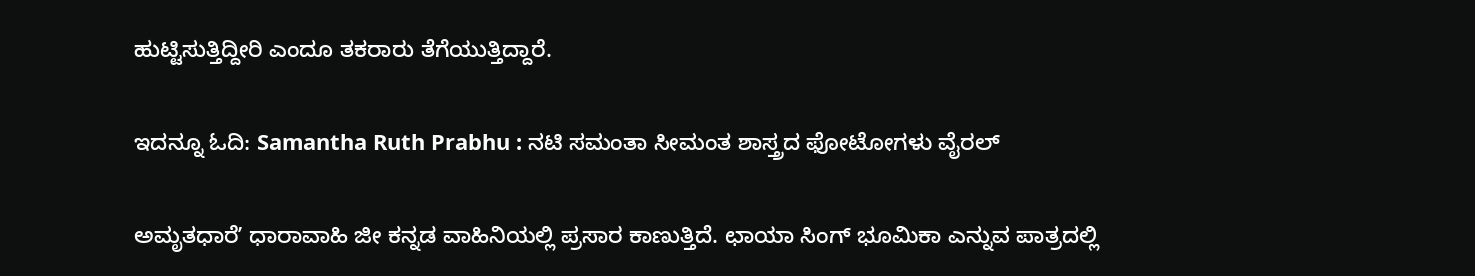ಹುಟ್ಟಿಸುತ್ತಿದ್ದೀರಿ ಎಂದೂ ತಕರಾರು ತೆಗೆಯುತ್ತಿದ್ದಾರೆ.

ಇದನ್ನೂ ಓದಿ: Samantha Ruth Prabhu : ನಟಿ ಸಮಂತಾ ಸೀಮಂತ ಶಾಸ್ತ್ರದ ಫೋಟೋಗಳು ವೈರಲ್

ಅಮೃತಧಾರೆʼ ಧಾರಾವಾಹಿ ಜೀ ಕನ್ನಡ ವಾಹಿನಿಯಲ್ಲಿ ಪ್ರಸಾರ ಕಾಣುತ್ತಿದೆ. ಛಾಯಾ ಸಿಂಗ್ ಭೂಮಿಕಾ ಎನ್ನುವ ಪಾತ್ರದಲ್ಲಿ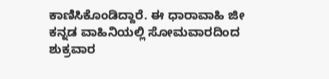ಕಾಣಿಸಿಕೊಂಡಿದ್ದಾರೆ. ಈ ಧಾರಾವಾಹಿ ಜೀ ಕನ್ನಡ ವಾಹಿನಿಯಲ್ಲಿ ಸೋಮವಾರದಿಂದ ಶುಕ್ರವಾರ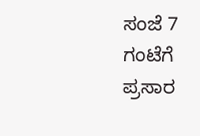ಸಂಜೆ 7 ಗಂಟೆಗೆ ಪ್ರಸಾರ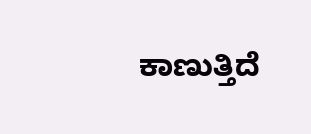ಕಾಣುತ್ತಿದೆ